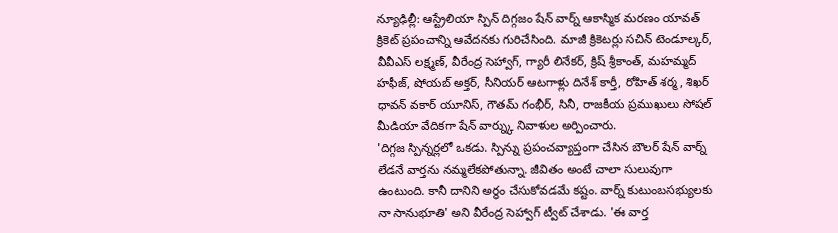న్యూఢిల్లీ: ఆస్ట్రేలియా స్పిన్ దిగ్గజం షేన్ వార్న్ ఆకాస్మిక మరణం యావత్ క్రికెట్ ప్రపంచాన్ని ఆవేదనకు గురిచేసింది. మాజీ క్రికెటర్లు సచిన్ టెండూల్కర్, వీవీఎస్ లక్ష్మణ్, వీరేంద్ర సెహ్వాగ్, గ్యారీ లినేకర్, క్రిష్ శ్రీకాంత్, మహమ్మద్ హఫీజ్, షోయబ్ అక్తర్, సీనియర్ ఆటగాళ్లు దినేశ్ కార్తీ, రోహిత్ శర్మ, శిఖర్ ధావన్ వకార్ యూనిస్, గౌతమ్ గంభీర్, సినీ, రాజకీయ ప్రముఖులు సోషల్ మీడియా వేదికగా షేన్ వార్న్కు నివాళుల అర్పించారు.
'దిగ్గజ స్పిన్నర్లలో ఒకడు. స్పిన్ను ప్రపంచవ్యాప్తంగా చేసిన బౌలర్ షేన్ వార్న్ లేడనే వార్తను నమ్మలేకపోతున్నా. జీవితం అంటే చాలా సులువుగా ఉంటుంది. కానీ దానిని అర్థం చేసుకోవడమే కష్టం. వార్న్ కుటుంబసభ్యులకు నా సానుభూతి' అని వీరేంద్ర సెహ్వాగ్ ట్వీట్ చేశాడు. 'ఈ వార్త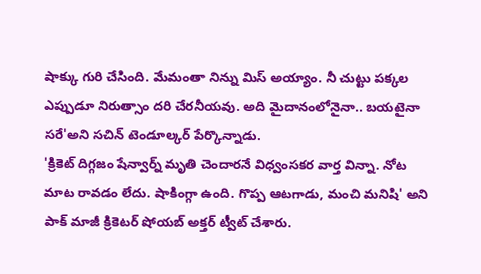షాక్కు గురి చేసింది. మేమంతా నిన్ను మిస్ అయ్యాం. నీ చుట్టు పక్కల ఎప్పుడూ నిరుత్సాం దరి చేరనీయవు. అది మైదానంలోనైనా.. బయటైనా సరే'అని సచిన్ టెండూల్కర్ పేర్కొన్నాడు.
'క్రికెట్ దిగ్గజం షేన్వార్న్ మృతి చెందారనే విధ్వంసకర వార్త విన్నా. నోట మాట రావడం లేదు. షాకింగ్గా ఉంది. గొప్ప ఆటగాడు, మంచి మనిషి' అని పాక్ మాజీ క్రికెటర్ షోయబ్ అక్తర్ ట్వీట్ చేశారు.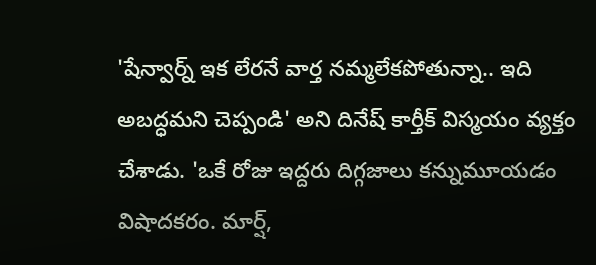'షేన్వార్న్ ఇక లేరనే వార్త నమ్మలేకపోతున్నా.. ఇది అబద్ధమని చెప్పండి' అని దినేష్ కార్తీక్ విస్మయం వ్యక్తం చేశాడు. 'ఒకే రోజు ఇద్దరు దిగ్గజాలు కన్నుమూయడం విషాదకరం. మార్ష్,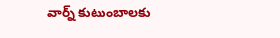వార్న్ కుటుంబాలకు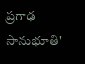ప్రగాఢ సానుభూతి'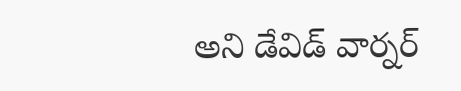అని డేవిడ్ వార్నర్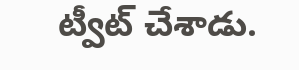ట్వీట్ చేశాడు.